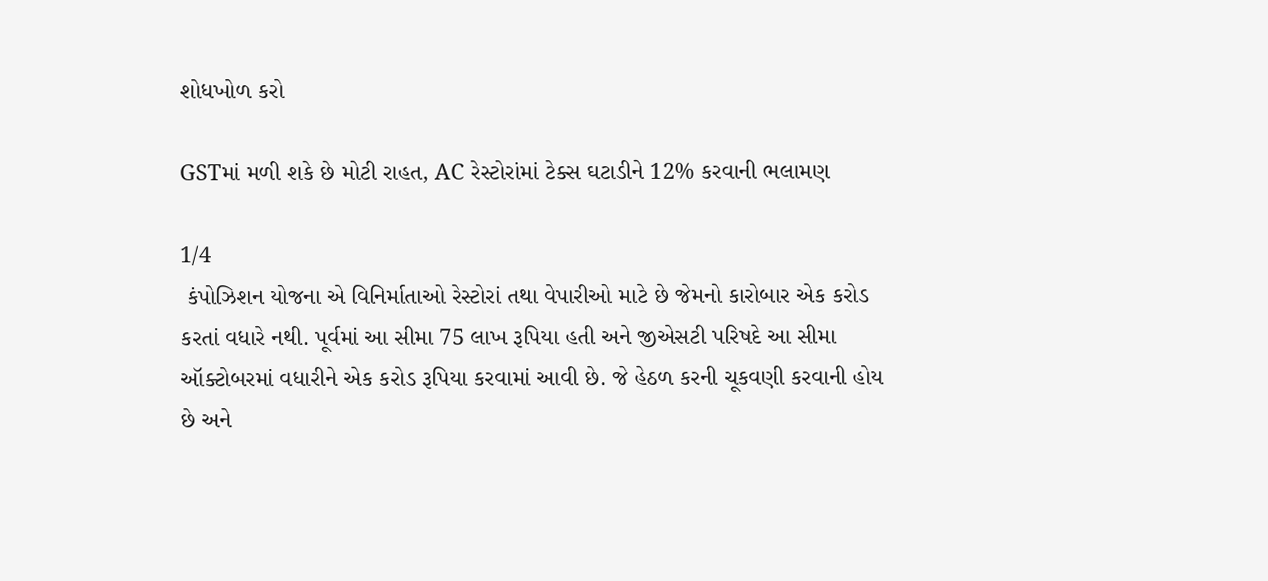શોધખોળ કરો

GSTમાં મળી શકે છે મોટી રાહત, AC રેસ્ટોરાંમાં ટેક્સ ઘટાડીને 12% કરવાની ભલામણ

1/4
 કંપોઝિશન યોજના એ વિનિર્માતાઓ રેસ્ટોરાં તથા વેપારીઓ માટે છે જેમનો કારોબાર એક કરોડ કરતાં વધારે નથી. પૂર્વમાં આ સીમા 75 લાખ રૂપિયા હતી અને જીએસટી પરિષદે આ સીમા ઑક્ટોબરમાં વધારીને એક કરોડ રૂપિયા કરવામાં આવી છે. જે હેઠળ કરની ચૂકવણી કરવાની હોય છે અને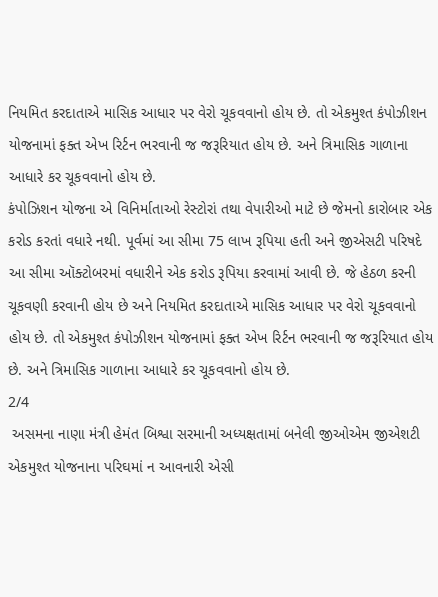નિયમિત કરદાતાએ માસિક આધાર પર વેરો ચૂકવવાનો હોય છે. તો એકમુશ્ત કંપોઝીશન યોજનામાં ફક્ત એખ રિર્ટન ભરવાની જ જરૂરિયાત હોય છે. અને ત્રિમાસિક ગાળાના આધારે કર ચૂકવવાનો હોય છે.
કંપોઝિશન યોજના એ વિનિર્માતાઓ રેસ્ટોરાં તથા વેપારીઓ માટે છે જેમનો કારોબાર એક કરોડ કરતાં વધારે નથી. પૂર્વમાં આ સીમા 75 લાખ રૂપિયા હતી અને જીએસટી પરિષદે આ સીમા ઑક્ટોબરમાં વધારીને એક કરોડ રૂપિયા કરવામાં આવી છે. જે હેઠળ કરની ચૂકવણી કરવાની હોય છે અને નિયમિત કરદાતાએ માસિક આધાર પર વેરો ચૂકવવાનો હોય છે. તો એકમુશ્ત કંપોઝીશન યોજનામાં ફક્ત એખ રિર્ટન ભરવાની જ જરૂરિયાત હોય છે. અને ત્રિમાસિક ગાળાના આધારે કર ચૂકવવાનો હોય છે.
2/4
 અસમના નાણા મંત્રી હેમંત બિશ્વા સરમાની અધ્યક્ષતામાં બનેલી જીઓએમ જીએશટી એકમુશ્ત યોજનાના પરિઘમાં ન આવનારી એસી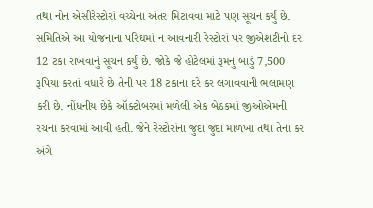તથા નોન એસીરેસ્ટોરાં વચ્ચેના અંતર મિટાવવા માટે પણ સૂચન કર્યું છે. સમિતિએ આ યોજનાના પરિઘમાં ન આવનારી રેસ્ટોરાં પર જીએશટીનો દર 12 ટકા રાખવાનું સૂચન કર્યું છે. જોકે જે હોટેલમાં રૂમનુ બાડું 7,500 રૂપિયા કરતાં વધારે છે તેની પર 18 ટકાના દરે કર લગાવવાની ભલામણ કરી છે. નોંધનીય છેકે ઑક્ટોબરમાં મળેલી એક બેઠકમાં જીઓએમની રચના કરવામાં આવી હતી. જેને રેસ્ટોરાંના જુદા જુદા માળખા તથા તેના કર અંગે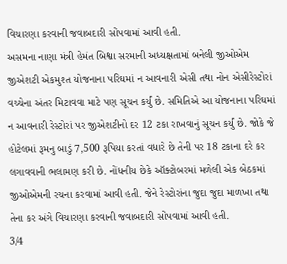વિચારણા કરવાની જવાબદારી સોંપવામાં આવી હતી.
અસમના નાણા મંત્રી હેમંત બિશ્વા સરમાની અધ્યક્ષતામાં બનેલી જીઓએમ જીએશટી એકમુશ્ત યોજનાના પરિઘમાં ન આવનારી એસી તથા નોન એસીરેસ્ટોરાં વચ્ચેના અંતર મિટાવવા માટે પણ સૂચન કર્યું છે. સમિતિએ આ યોજનાના પરિઘમાં ન આવનારી રેસ્ટોરાં પર જીએશટીનો દર 12 ટકા રાખવાનું સૂચન કર્યું છે. જોકે જે હોટેલમાં રૂમનુ બાડું 7,500 રૂપિયા કરતાં વધારે છે તેની પર 18 ટકાના દરે કર લગાવવાની ભલામણ કરી છે. નોંધનીય છેકે ઑક્ટોબરમાં મળેલી એક બેઠકમાં જીઓએમની રચના કરવામાં આવી હતી. જેને રેસ્ટોરાંના જુદા જુદા માળખા તથા તેના કર અંગે વિચારણા કરવાની જવાબદારી સોંપવામાં આવી હતી.
3/4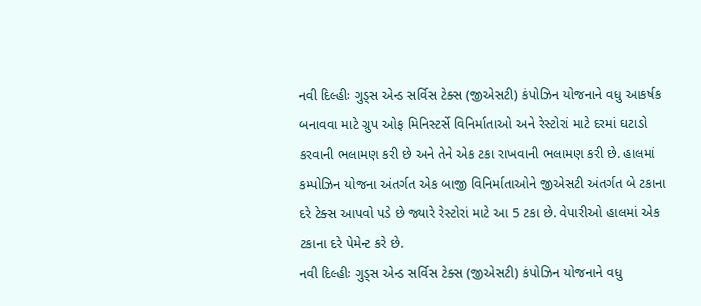નવી દિલ્હીઃ ગુડ્સ એન્ડ સર્વિસ ટેક્સ (જીએસટી) કંપોઝિન યોજનાને વધુ આકર્ષક બનાવવા માટે ગ્રુપ ઓફ મિનિસ્ટર્સે વિનિર્માતાઓ અને રેસ્ટોરાં માટે દરમાં ઘટાડો કરવાની ભલામણ કરી છે અને તેને એક ટકા રાખવાની ભલામણ કરી છે. હાલમાં કમ્પોઝિન યોજના અંતર્ગત એક બાજી વિનિર્માતાઓને જીએસટી અંતર્ગત બે ટકાના દરે ટેક્સ આપવો પડે છે જ્યારે રેસ્ટોરાં માટે આ 5 ટકા છે. વેપારીઓ હાલમાં એક ટકાના દરે પેમેન્ટ કરે છે.
નવી દિલ્હીઃ ગુડ્સ એન્ડ સર્વિસ ટેક્સ (જીએસટી) કંપોઝિન યોજનાને વધુ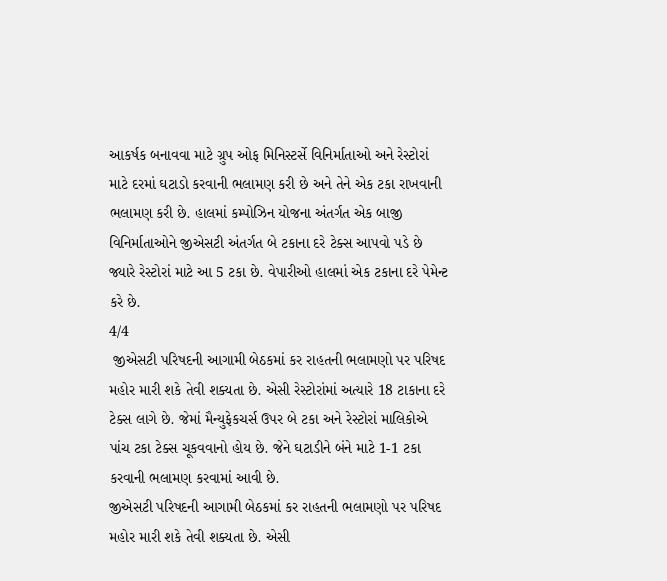આકર્ષક બનાવવા માટે ગ્રુપ ઓફ મિનિસ્ટર્સે વિનિર્માતાઓ અને રેસ્ટોરાં માટે દરમાં ઘટાડો કરવાની ભલામણ કરી છે અને તેને એક ટકા રાખવાની ભલામણ કરી છે. હાલમાં કમ્પોઝિન યોજના અંતર્ગત એક બાજી વિનિર્માતાઓને જીએસટી અંતર્ગત બે ટકાના દરે ટેક્સ આપવો પડે છે જ્યારે રેસ્ટોરાં માટે આ 5 ટકા છે. વેપારીઓ હાલમાં એક ટકાના દરે પેમેન્ટ કરે છે.
4/4
 જીએસટી પરિષદની આગામી બેઠકમાં કર રાહતની ભલામણો પર પરિષદ મહોર મારી શકે તેવી શક્યતા છે. એસી રેસ્ટોરાંમાં અત્યારે 18 ટાકાના દરે ટેક્સ લાગે છે. જેમાં મૈન્યુફેકચર્સ ઉપર બે ટકા અને રેસ્ટોરાં માલિકોએ પાંચ ટકા ટેક્સ ચૂકવવાનો હોય છે. જેને ઘટાડીને બંને માટે 1-1 ટકા કરવાની ભલામણ કરવામાં આવી છે.
જીએસટી પરિષદની આગામી બેઠકમાં કર રાહતની ભલામણો પર પરિષદ મહોર મારી શકે તેવી શક્યતા છે. એસી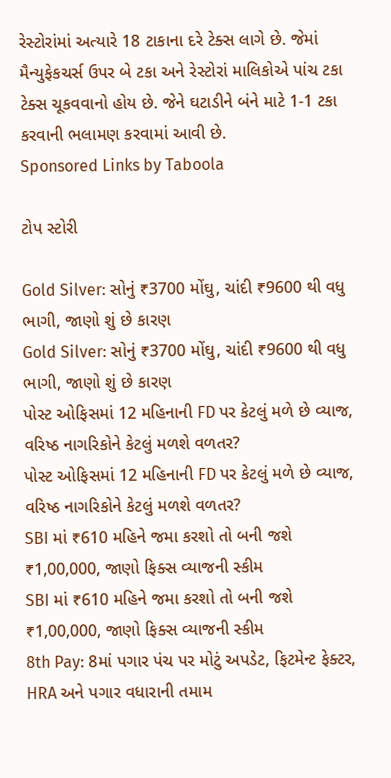રેસ્ટોરાંમાં અત્યારે 18 ટાકાના દરે ટેક્સ લાગે છે. જેમાં મૈન્યુફેકચર્સ ઉપર બે ટકા અને રેસ્ટોરાં માલિકોએ પાંચ ટકા ટેક્સ ચૂકવવાનો હોય છે. જેને ઘટાડીને બંને માટે 1-1 ટકા કરવાની ભલામણ કરવામાં આવી છે.
Sponsored Links by Taboola

ટોપ સ્ટોરી

Gold Silver: સોનું ₹3700 મોંઘુ, ચાંદી ₹9600 થી વધુ ભાગી, જાણો શું છે કારણ
Gold Silver: સોનું ₹3700 મોંઘુ, ચાંદી ₹9600 થી વધુ ભાગી, જાણો શું છે કારણ
પોસ્ટ ઓફિસમાં 12 મહિનાની FD પર કેટલું મળે છે વ્યાજ, વરિષ્ઠ નાગરિકોને કેટલું મળશે વળતર?
પોસ્ટ ઓફિસમાં 12 મહિનાની FD પર કેટલું મળે છે વ્યાજ, વરિષ્ઠ નાગરિકોને કેટલું મળશે વળતર?
SBI માં ₹610 મહિને જમા કરશો તો બની જશે ₹1,00,000, જાણો ફિક્સ વ્યાજની સ્કીમ
SBI માં ₹610 મહિને જમા કરશો તો બની જશે ₹1,00,000, જાણો ફિક્સ વ્યાજની સ્કીમ
8th Pay: 8માં પગાર પંચ પર મોટું અપડેટ, ફિટમેન્ટ ફેક્ટર, HRA અને પગાર વધારાની તમામ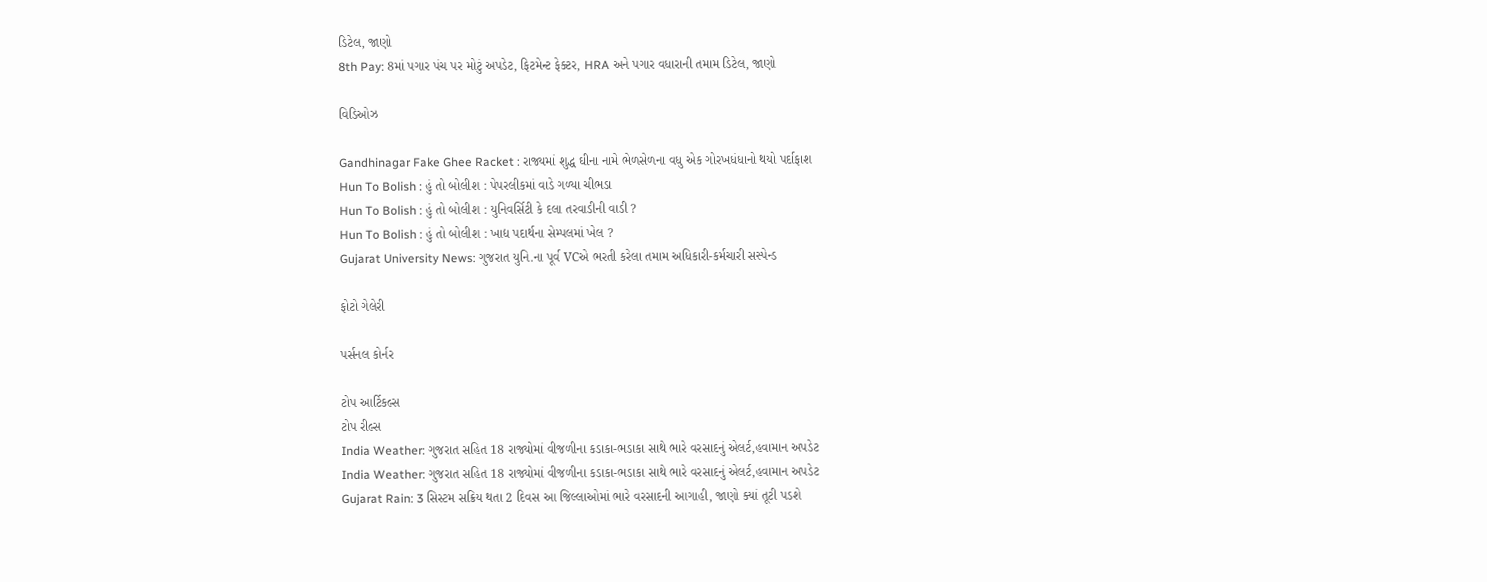ડિટેલ, જાણો
8th Pay: 8માં પગાર પંચ પર મોટું અપડેટ, ફિટમેન્ટ ફેક્ટર, HRA અને પગાર વધારાની તમામ ડિટેલ, જાણો

વિડિઓઝ

Gandhinagar Fake Ghee Racket : રાજ્યમાં શુદ્ધ ઘીના નામે ભેળસેળના વધુ એક ગોરખધંધાનો થયો પર્દાફાશ
Hun To Bolish : હું તો બોલીશ : પેપરલીકમાં વાડે ગળ્યા ચીભડા
Hun To Bolish : હું તો બોલીશ : યુનિવર્સિટી કે દલા તરવાડીની વાડી ?
Hun To Bolish : હું તો બોલીશ : ખાદ્ય પદાર્થના સેમ્પલમાં ખેલ ?
Gujarat University News: ગુજરાત યુનિ.ના પૂર્વ VCએ ભરતી કરેલા તમામ અધિકારી-કર્મચારી સસ્પેન્ડ

ફોટો ગેલેરી

પર્સનલ કોર્નર

ટોપ આર્ટિકલ્સ
ટોપ રીલ્સ
India Weather: ગુજરાત સહિત 18 રાજ્યોમાં વીજળીના કડાકા-ભડાકા સાથે ભારે વરસાદનું એલર્ટ,હવામાન અપડેટ
India Weather: ગુજરાત સહિત 18 રાજ્યોમાં વીજળીના કડાકા-ભડાકા સાથે ભારે વરસાદનું એલર્ટ,હવામાન અપડેટ
Gujarat Rain: 3 સિસ્ટમ સક્રિય થતા 2 દિવસ આ જિલ્લાઓમાં ભારે વરસાદની આગાહી, જાણો ક્યાં તૂટી પડશે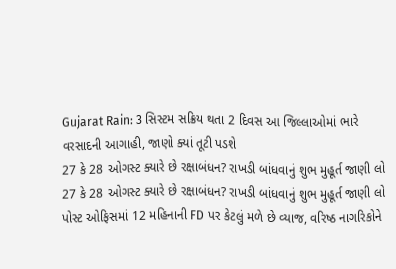Gujarat Rain: 3 સિસ્ટમ સક્રિય થતા 2 દિવસ આ જિલ્લાઓમાં ભારે વરસાદની આગાહી, જાણો ક્યાં તૂટી પડશે
27 કે 28 ઓગસ્ટ ક્યારે છે રક્ષાબંધન? રાખડી બાંધવાનું શુભ મુહૂર્ત જાણી લો
27 કે 28 ઓગસ્ટ ક્યારે છે રક્ષાબંધન? રાખડી બાંધવાનું શુભ મુહૂર્ત જાણી લો
પોસ્ટ ઓફિસમાં 12 મહિનાની FD પર કેટલું મળે છે વ્યાજ, વરિષ્ઠ નાગરિકોને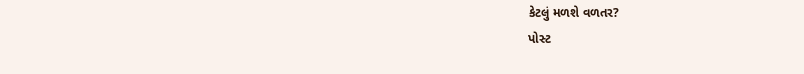કેટલું મળશે વળતર?
પોસ્ટ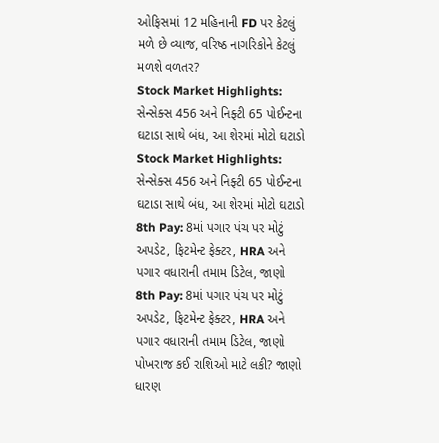ઓફિસમાં 12 મહિનાની FD પર કેટલું મળે છે વ્યાજ, વરિષ્ઠ નાગરિકોને કેટલું મળશે વળતર?
Stock Market Highlights: સેન્સેક્સ 456 અને નિફ્ટી 65 પોઈન્ટના ઘટાડા સાથે બંધ, આ શેરમાં મોટો ઘટાડો
Stock Market Highlights: સેન્સેક્સ 456 અને નિફ્ટી 65 પોઈન્ટના ઘટાડા સાથે બંધ, આ શેરમાં મોટો ઘટાડો
8th Pay: 8માં પગાર પંચ પર મોટું અપડેટ, ફિટમેન્ટ ફેક્ટર, HRA અને પગાર વધારાની તમામ ડિટેલ, જાણો
8th Pay: 8માં પગાર પંચ પર મોટું અપડેટ, ફિટમેન્ટ ફેક્ટર, HRA અને પગાર વધારાની તમામ ડિટેલ, જાણો
પોખરાજ કઈ રાશિઓ માટે લકી? જાણો ધારણ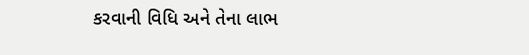કરવાની વિધિ અને તેના લાભ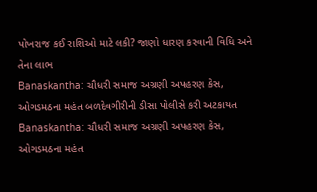પોખરાજ કઈ રાશિઓ માટે લકી? જાણો ધારણ કરવાની વિધિ અને તેના લાભ
Banaskantha: ચૌધરી સમાજ અગ્રણી અપહરણ કેસ, ઓગડમઠના મહંત બળદેવગીરીની ડીસા પોલીસે કરી અટકાયત
Banaskantha: ચૌધરી સમાજ અગ્રણી અપહરણ કેસ, ઓગડમઠના મહંત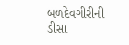બળદેવગીરીની ડીસા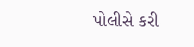પોલીસે કરી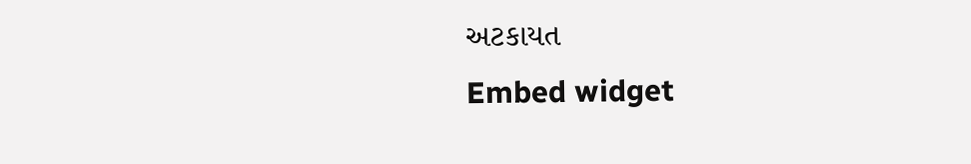અટકાયત
Embed widget